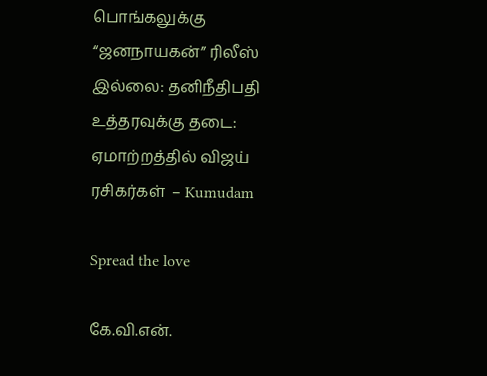பொங்கலுக்கு  “ஜனநாயகன்” ரிலீஸ் இல்லை: தனிநீதிபதி உத்தரவுக்கு தடை: ஏமாற்றத்தில் விஜய் ரசிகர்கள்  – Kumudam

Spread the love

கே.வி.என்.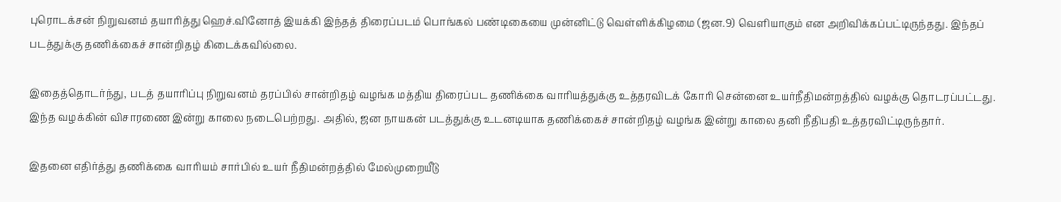புரொடக்சன் நிறுவனம் தயாரித்து ஹெச்.வினோத் இயக்கி இந்தத் திரைப்படம் பொங்கல் பண்டிகையை முன்னிட்டு வெள்ளிக்கிழமை (ஜன.9) வெளியாகும் என அறிவிக்கப்பட்டிருந்தது. இந்தப் படத்துக்கு தணிக்கைச் சான்றிதழ் கிடைக்கவில்லை.

இதைத்தொடர்ந்து, படத் தயாரிப்பு நிறுவனம் தரப்பில் சான்றிதழ் வழங்க மத்திய திரைப்பட தணிக்கை வாரியத்துக்கு உத்தரவிடக் கோரி சென்னை உயர்நீதிமன்றத்தில் வழக்கு தொடரப்பட்டது. இந்த வழக்கின் விசாரணை இன்று காலை நடைபெற்றது. அதில், ஜன நாயகன் படத்துக்கு உடனடியாக தணிக்கைச் சான்றிதழ் வழங்க இன்று காலை தனி நீதிபதி உத்தரவிட்டிருந்தார்.

இதனை எதிர்த்து தணிக்கை வாரியம் சார்பில் உயர் நீதிமன்றத்தில் மேல்முறையீடு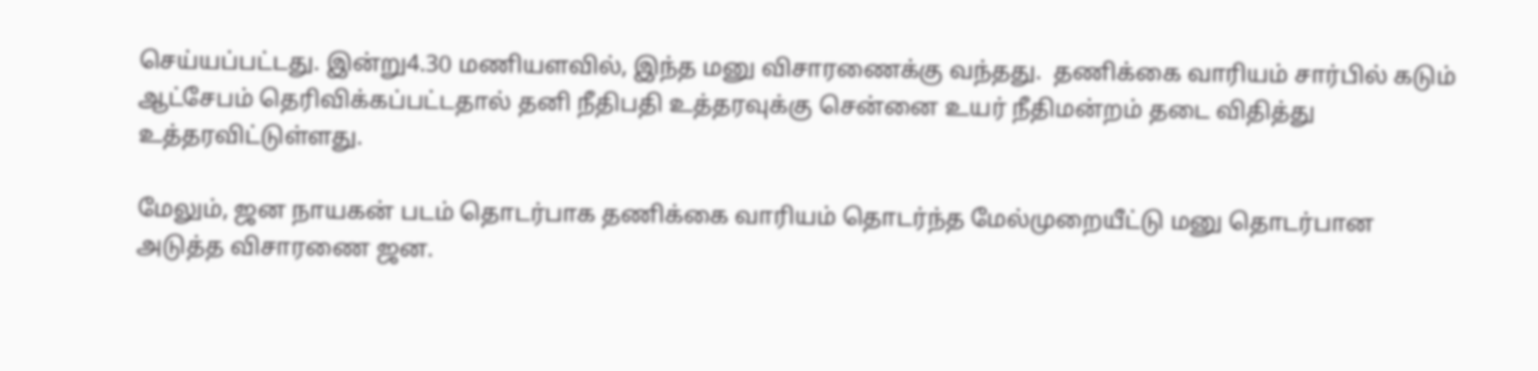செய்யப்பட்டது. இன்று4.30 மணியளவில், இந்த மனு விசாரணைக்கு வந்தது.  தணிக்கை வாரியம் சார்பில் கடும் ஆட்சேபம் தெரிவிக்கப்பட்டதால் தனி நீதிபதி உத்தரவுக்கு சென்னை உயர் நீதிமன்றம் தடை விதித்து உத்தரவிட்டுள்ளது.

மேலும், ஜன நாயகன் படம் தொடர்பாக தணிக்கை வாரியம் தொடர்ந்த மேல்முறையீட்டு மனு தொடர்பான அடுத்த விசாரணை ஜன.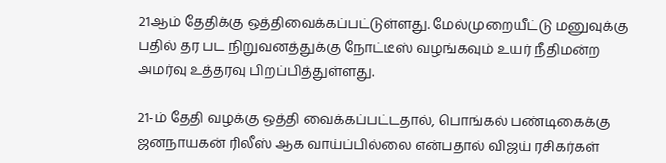21ஆம் தேதிக்கு ஒத்திவைக்கப்பட்டுள்ளது. மேல்முறையீட்டு மனுவுக்கு பதில் தர பட நிறுவனத்துக்கு நோட்டீஸ் வழங்கவும் உயர் நீதிமன்ற அமர்வு உத்தரவு பிறப்பித்துள்ளது.

21-ம் தேதி வழக்கு ஒத்தி வைக்கப்பட்டதால், பொங்கல் பண்டிகைக்கு ஜனநாயகன் ரிலீஸ் ஆக வாய்ப்பில்லை என்பதால் விஜய் ரசிகர்கள்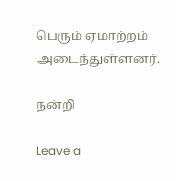பெரும் ஏமாற்றம் அடைந்துள்ளனர்.

நன்றி

Leave a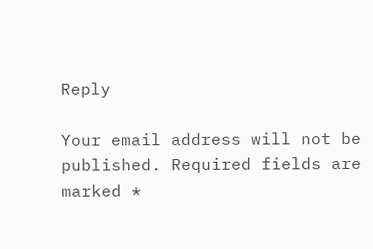Reply

Your email address will not be published. Required fields are marked *